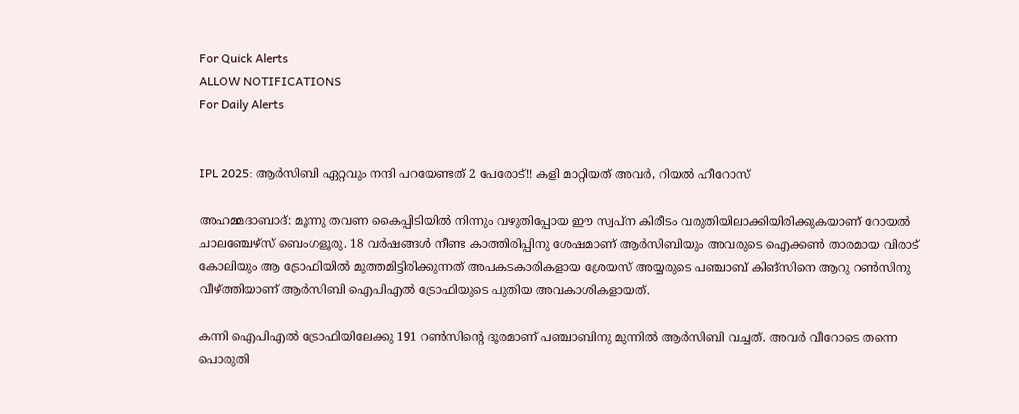For Quick Alerts
ALLOW NOTIFICATIONS
For Daily Alerts


IPL 2025: ആര്‍സിബി ഏറ്റവും നന്ദി പറയേണ്ടത് 2 പേരോട്!! കളി മാറ്റിയത് അവര്‍, റിയല്‍ ഹീറോസ്

അഹമ്മദാബാദ്: മൂന്നു തവണ കൈപ്പിടിയില്‍ നിന്നും വഴുതിപ്പോയ ഈ സ്വപ്‌ന കിരീടം വരുതിയിലാക്കിയിരിക്കുകയാണ് റോയല്‍ ചാലഞ്ചേഴ്‌സ് ബെംഗളൂരു. 18 വര്‍ഷങ്ങള്‍ നീണ്ട കാത്തിരിപ്പിനു ശേഷമാണ് ആര്‍സിബിയും അവരുടെ ഐക്കണ്‍ താരമായ വിരാട് കോലിയും ആ ട്രോഫിയില്‍ മുത്തമിട്ടിരിക്കുന്നത് അപകടകാരികളായ ശ്രേയസ് അയ്യരുടെ പഞ്ചാബ് കിങ്‌സിനെ ആറു റണ്‍സിനു വീഴ്ത്തിയാണ് ആര്‍സിബി ഐപിഎല്‍ ട്രോഫിയുടെ പുതിയ അവകാശികളായത്.

കന്നി ഐപിഎല്‍ ട്രോഫിയിലേക്കു 191 റണ്‍സിന്റെ ദൂരമാണ് പഞ്ചാബിനു മുന്നില്‍ ആര്‍സിബി വച്ചത്. അവര്‍ വീറോടെ തന്നെ പൊരുതി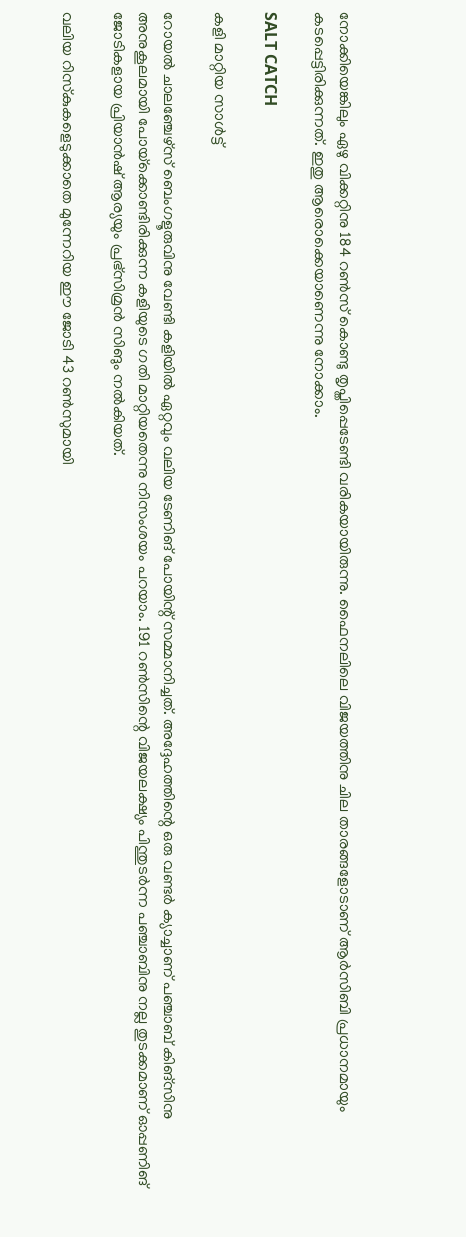നോക്കിയെങ്കിലും ഏഴു വിക്കറ്റിനു 184 റണ്‍സ് കൊണ്ടു തൃപ്തിപ്പെടേണ്ടി വരികയായിരുന്നു. ഫൈനലിലെ വിജയത്തിനു ചില താരങ്ങളോടാണ് ആര്‍സിബി പ്രധാനമായും കടപ്പെട്ടിരിക്കുന്നത്. ഇതു ആരൊക്കെയാണെന്നു നോക്കാം.

SALT CATCH

കളി മാറ്റിയ സാള്‍ട്ട്

റോയല്‍ ചാലഞ്ചേഴ്‌സ് ബെംഗളൂരുവിനു വേണ്ടി കളിയില്‍ ഏറ്റവും വലിയ ടേണിങ് പോയിന്റ് സമ്മാനിച്ചത്. അദ്ദേഹത്തിന്റെ ഒരു വണ്ടര്‍ ക്യാച്ചാണ് പഞ്ചാബ് കിങ്‌സിനു അനുകൂലമായി പോയ്‌ക്കൊണ്ടിരിക്കുന്ന കളിയുടെ ഗതി മാറ്റിയതെന്നു നിസംശയം പറയാം. 191 റണ്‍സിന്റെ വിജയലക്ഷ്യം പിന്തുടര്‍ന്ന പഞ്ചാബിനു നല്ല തുടക്കമാണ് ഓപ്പണിങ് ജോടികളായ പ്രിയാന്‍ഷ് ആര്യയും പ്രഭ്‌സിമ്രന്‍ സിങും നല്‍കിയത്.

വലിയ റിസ്‌കുകളെടുക്കാതെ മുന്നേറിയ ഈ ജോടി 43 റണ്‍സുമായി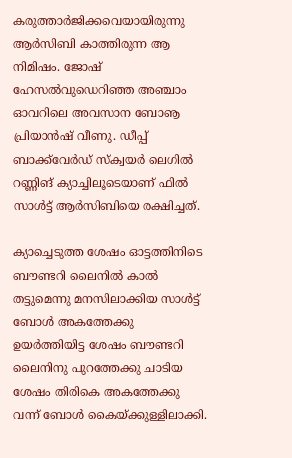കരുത്താര്‍ജിക്കവെയായിരുന്നു ആര്‍സിബി കാത്തിരുന്ന ആ നിമിഷം. ജോഷ് ഹേസല്‍വുഡെറിഞ്ഞ അഞ്ചാം ഓവറിലെ അവസാന ബോൡ പ്രിയാന്‍ഷ് വീണു. ഡീപ്പ് ബാക്ക്‌വേര്‍ഡ് സ്‌ക്വയര്‍ ലെഗില്‍ റണ്ണിങ് ക്യാച്ചിലൂടെയാണ് ഫില്‍ സാള്‍ട്ട് ആര്‍സിബിയെ രക്ഷിച്ചത്.

ക്യാച്ചെടുത്ത ശേഷം ഓട്ടത്തിനിടെ ബൗണ്ടറി ലൈനില്‍ കാല്‍ തട്ടുമെന്നു മനസിലാക്കിയ സാള്‍ട്ട് ബോള്‍ അകത്തേക്കു ഉയര്‍ത്തിയിട്ട ശേഷം ബൗണ്ടറി ലൈനിനു പുറത്തേക്കു ചാടിയ ശേഷം തിരികെ അകത്തേക്കു വന്ന് ബോള്‍ കൈയ്ക്കുള്ളിലാക്കി.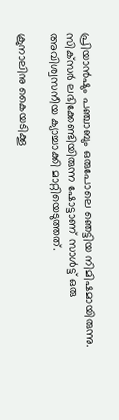പ്രിയാന്‍ഷും പഞ്ചാബും ഒരുപോലെ ഞെട്ടിയ നിമിഷമായിരുന്നു. സിക്‌സര്‍ ലഭിക്കേണ്ടിയിരുന്ന ഷോട്ടാണ് സാള്‍ട്ട് ഒരു അവിശ്വസനീയ ക്യാച്ചാക്കി മാറ്റിയെടുത്തത്.

ക്രുനാലിനു കൈയടിക്കൂ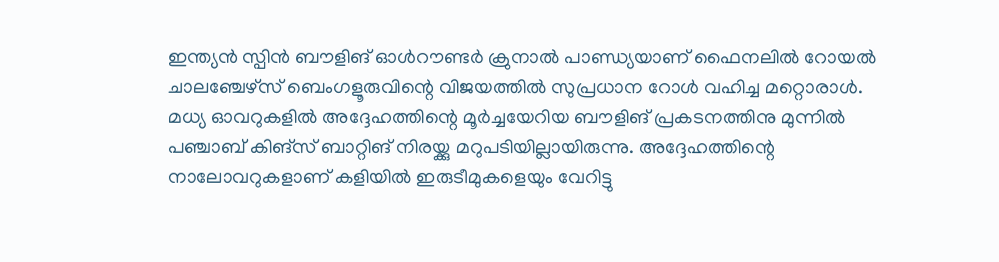ഇന്ത്യന്‍ സ്പിന്‍ ബൗളിങ് ഓള്‍റൗണ്ടര്‍ ക്രുനാല്‍ പാണ്ഡ്യയാണ് ഫൈനലില്‍ റോയല്‍ ചാലഞ്ചേഴ്‌സ് ബെംഗളൂരുവിന്റെ വിജയത്തില്‍ സുപ്രധാന റോള്‍ വഹിച്ച മറ്റൊരാള്‍. മധ്യ ഓവറുകളില്‍ അദ്ദേഹത്തിന്റെ മൂര്‍ച്ചയേറിയ ബൗളിങ് പ്രകടനത്തിനു മുന്നില്‍ പഞ്ചാബ് കിങ്‌സ് ബാറ്റിങ് നിരയ്ക്കു മറുപടിയില്ലായിരുന്നു. അദ്ദേഹത്തിന്റെ നാലോവറുകളാണ് കളിയില്‍ ഇരുടീമുകളെയും വേറിട്ടു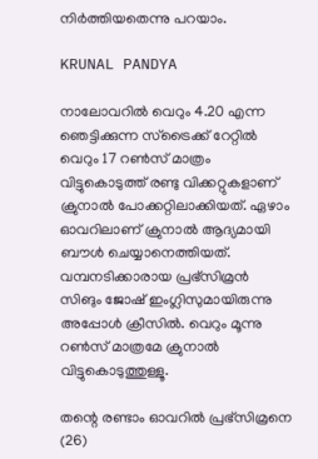നിര്‍ത്തിയതെന്നു പറയാം.

KRUNAL PANDYA

നാലോവറില്‍ വെറും 4.20 എന്ന ഞെട്ടിക്കുന്ന സ്‌ട്രൈക്ക് റേറ്റില്‍ വെറും 17 റണ്‍സ് മാത്രം വിട്ടുകൊടുത്ത് രണ്ടു വിക്കറ്റുകളാണ് ക്രുനാല്‍ പോക്കറ്റിലാക്കിയത്. ഏഴാം ഓവറിലാണ് ക്രുനാല്‍ ആദ്യമായി ബൗള്‍ ചെയ്യാനെത്തിയത്. വമ്പനടിക്കാരായ പ്രഭ്‌സിമ്രന്‍ സിങും ജോഷ് ഇംഗ്ലിസുമായിരുന്നു അപ്പോള്‍ ക്രീസില്‍. വെറും മൂന്നു റണ്‍സ് മാത്രമേ ക്രുനാല്‍ വിട്ടുകൊടുത്തുള്ളൂ.

തന്റെ രണ്ടാം ഓവറില്‍ പ്രഭ്‌സിമ്രനെ (26)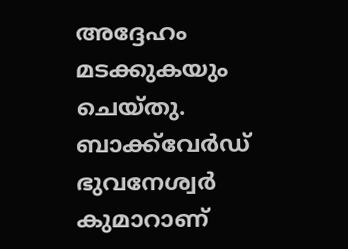അദ്ദേഹം മടക്കുകയും ചെയ്തു. ബാക്ക്‌വേര്‍ഡ് ഭുവനേശ്വര്‍ കുമാറാണ്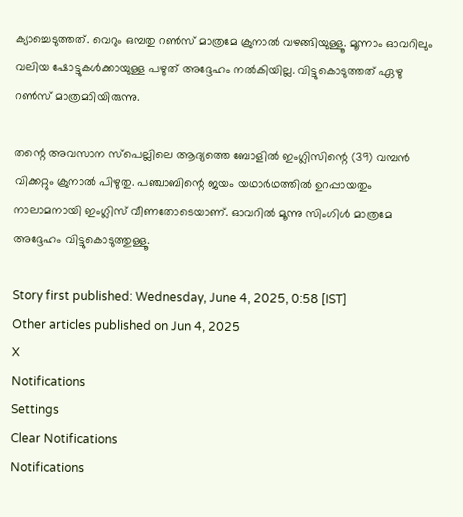ക്യാച്ചെടുത്തത്. വെറും ഒമ്പതു റണ്‍സ് മാത്രമേ ക്രുനാല്‍ വഴങ്ങിയുള്ളൂ. മൂന്നാം ഓവറിലും വലിയ ഷോട്ടുകള്‍ക്കായുള്ള പഴുത് അദ്ദേഹം നല്‍കിയില്ല. വിട്ടുകൊടുത്തത് ഏഴു റണ്‍സ് മാത്രമാിയിരുന്നു.

തന്റെ അവസാന സ്‌പെല്ലിലെ ആദ്യത്തെ ബോളില്‍ ഇംഗ്ലിസിന്റെ (39) വമ്പന്‍ വിക്കറ്റും ക്രുനാല്‍ പിഴുതു. പഞ്ചാബിന്റെ ജയം യഥാര്‍ഥത്തില്‍ ഉറപ്പായതും നാലാമനായി ഇംഗ്ലിസ് വീണതോടെയാണ്. ഓവറില്‍ മൂന്നു സിംഗിള്‍ മാത്രമേ അദ്ദേഹം വിട്ടുകൊടുത്തുള്ളൂ.

Story first published: Wednesday, June 4, 2025, 0:58 [IST]
Other articles published on Jun 4, 2025
X
Notifications
Settings
Clear Notifications
Notifications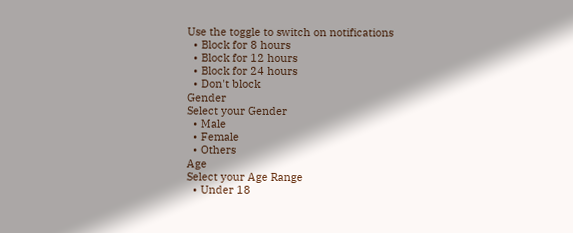Use the toggle to switch on notifications
  • Block for 8 hours
  • Block for 12 hours
  • Block for 24 hours
  • Don't block
Gender
Select your Gender
  • Male
  • Female
  • Others
Age
Select your Age Range
  • Under 18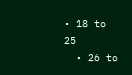• 18 to 25
  • 26 to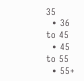35
  • 36 to 45
  • 45 to 55
  • 55+